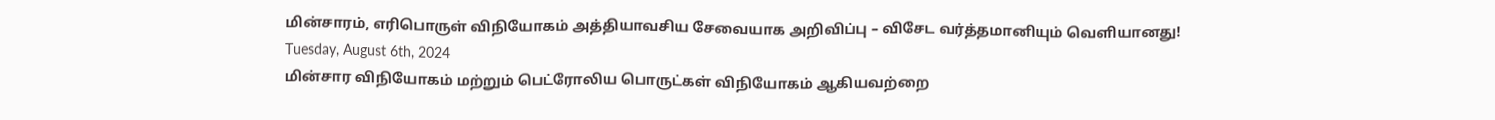மின்சாரம், எரிபொருள் விநியோகம் அத்தியாவசிய சேவையாக அறிவிப்பு – விசேட வர்த்தமானியும் வெளியானது!
Tuesday, August 6th, 2024
மின்சார விநியோகம் மற்றும் பெட்ரோலிய பொருட்கள் விநியோகம் ஆகியவற்றை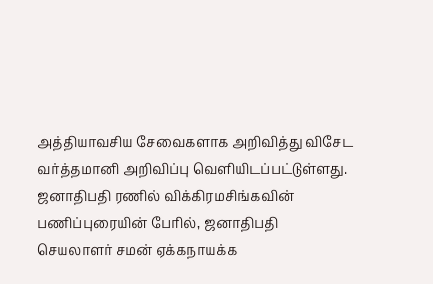அத்தியாவசிய சேவைகளாக அறிவித்து விசேட வர்த்தமானி அறிவிப்பு வெளியிடப்பட்டுள்ளது.
ஜனாதிபதி ரணில் விக்கிரமசிங்கவின் பணிப்புரையின் பேரில், ஜனாதிபதி செயலாளர் சமன் ஏக்கநாயக்க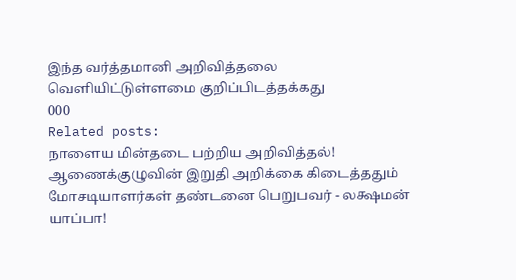இந்த வர்த்தமானி அறிவித்தலை வெளியிட்டுள்ளமை குறிப்பிடத்தக்கது
000
Related posts:
நாளைய மின்தடை பற்றிய அறிவித்தல்!
ஆணைக்குழுவின் இறுதி அறிக்கை கிடைத்ததும் மோசடியாளர்கள் தண்டனை பெறுபவர் - லக்ஷமன் யாப்பா!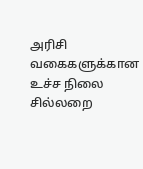அரிசி வகைகளுக்கான உச்ச நிலை சில்லறை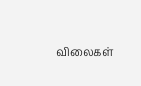விலைகள்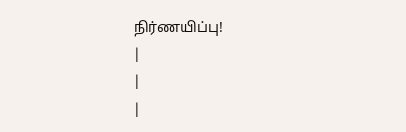நிர்ணயிப்பு!
|
|
|